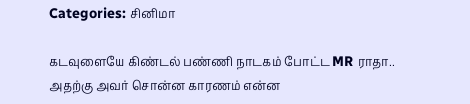Categories: சினிமா

கடவுளையே கிண்டல் பண்ணி நாடகம் போட்ட MR ராதா.. அதற்கு அவர் சொன்ன காரணம் என்ன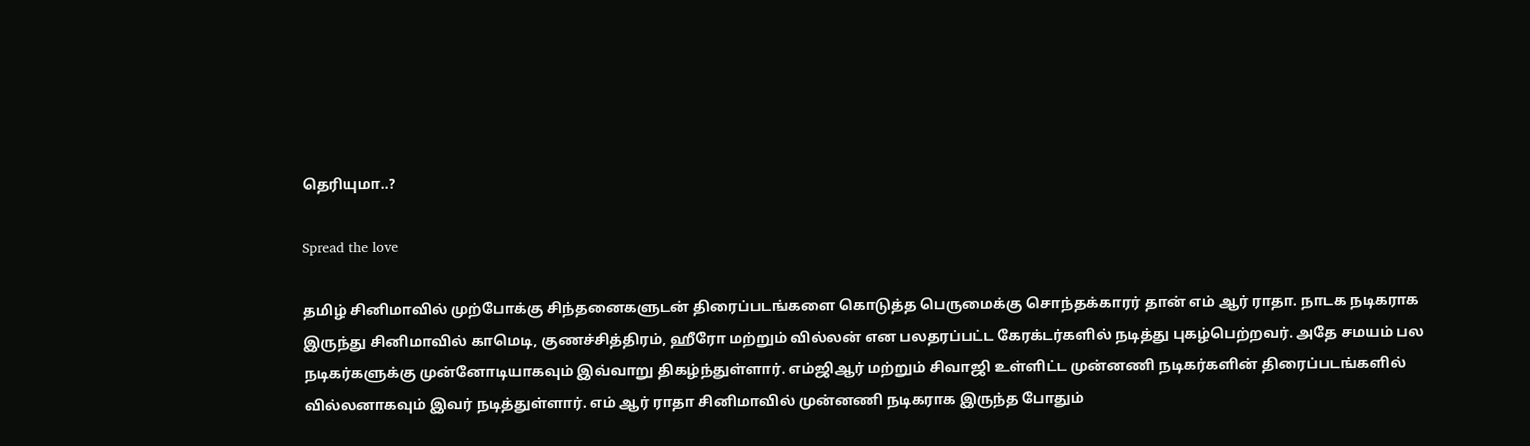தெரியுமா..?

Spread the love

தமிழ் சினிமாவில் முற்போக்கு சிந்தனைகளுடன் திரைப்படங்களை கொடுத்த பெருமைக்கு சொந்தக்காரர் தான் எம் ஆர் ராதா. நாடக நடிகராக இருந்து சினிமாவில் காமெடி, குணச்சித்திரம், ஹீரோ மற்றும் வில்லன் என பலதரப்பட்ட கேரக்டர்களில் நடித்து புகழ்பெற்றவர். அதே சமயம் பல நடிகர்களுக்கு முன்னோடியாகவும் இவ்வாறு திகழ்ந்துள்ளார். எம்ஜிஆர் மற்றும் சிவாஜி உள்ளிட்ட முன்னணி நடிகர்களின் திரைப்படங்களில் வில்லனாகவும் இவர் நடித்துள்ளார். எம் ஆர் ராதா சினிமாவில் முன்னணி நடிகராக இருந்த போதும்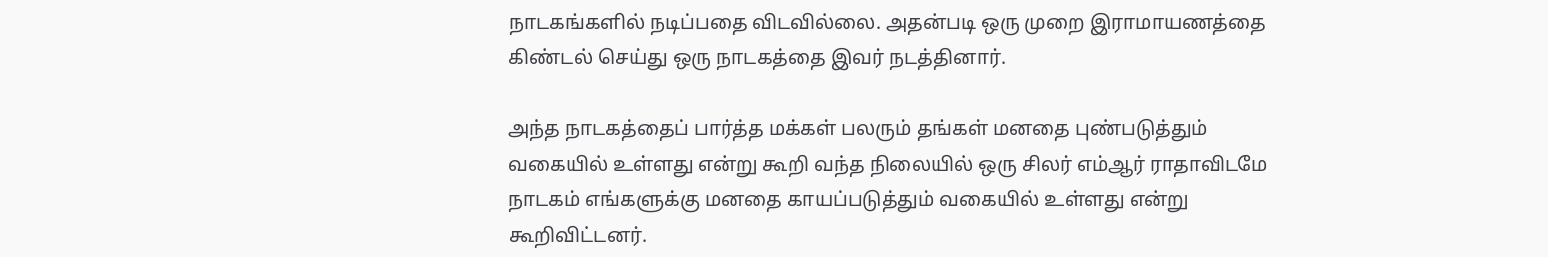நாடகங்களில் நடிப்பதை விடவில்லை. அதன்படி ஒரு முறை இராமாயணத்தை கிண்டல் செய்து ஒரு நாடகத்தை இவர் நடத்தினார்.

அந்த நாடகத்தைப் பார்த்த மக்கள் பலரும் தங்கள் மனதை புண்படுத்தும் வகையில் உள்ளது என்று கூறி வந்த நிலையில் ஒரு சிலர் எம்ஆர் ராதாவிடமே நாடகம் எங்களுக்கு மனதை காயப்படுத்தும் வகையில் உள்ளது என்று கூறிவிட்டனர்.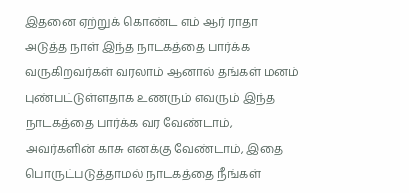இதனை ஏற்றுக் கொண்ட எம் ஆர் ராதா அடுத்த நாள் இந்த நாடகத்தை பார்க்க வருகிறவர்கள் வரலாம் ஆனால் தங்கள் மனம் புண்பட்டுள்ளதாக உணரும் எவரும் இந்த நாடகத்தை பார்க்க வர வேண்டாம், அவர்களின் காசு எனக்கு வேண்டாம், இதை பொருட்படுத்தாமல் நாடகத்தை நீங்கள்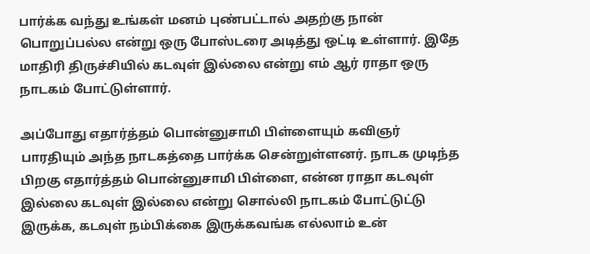பார்க்க வந்து உங்கள் மனம் புண்பட்டால் அதற்கு நான் பொறுப்பல்ல என்று ஒரு போஸ்டரை அடித்து ஒட்டி உள்ளார். இதே மாதிரி திருச்சியில் கடவுள் இல்லை என்று எம் ஆர் ராதா ஒரு நாடகம் போட்டுள்ளார்.

அப்போது எதார்த்தம் பொன்னுசாமி பிள்ளையும் கவிஞர் பாரதியும் அந்த நாடகத்தை பார்க்க சென்றுள்ளனர். நாடக முடிந்த பிறகு எதார்த்தம் பொன்னுசாமி பிள்ளை, என்ன ராதா கடவுள் இல்லை கடவுள் இல்லை என்று சொல்லி நாடகம் போட்டுட்டு இருக்க, கடவுள் நம்பிக்கை இருக்கவங்க எல்லாம் உன்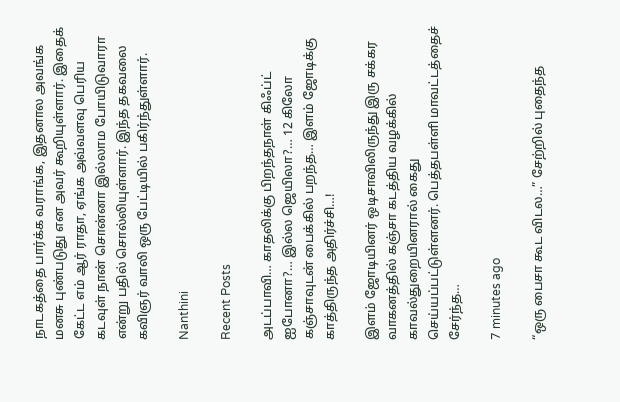நாடகத்தை பார்க்க வராங்க, இதனால அவங்க மனசு புண்படுது என அவர் கூறியுள்ளார். இதைக் கேட்ட எம் ஆர் ராதா, ஏங்க அவ்வளவு பெரிய கடவுள் நான் சொன்னா இல்லாம போயிடுவாரா என்று பதில் சொல்லியுள்ளார். இந்த தகவலை கவிஞர் வாலி ஒரு பேட்டியில் பகிர்ந்துள்ளார்.

Nanthini

Recent Posts

அடப்பாவி… காதலிக்கு பிறந்தநாள் கிஃப்ட் ஐபோனா?… இல்ல ஜெயிலா?… 12 கிலோ கஞ்சாவுடன் பைக்கில் பறந்த… இளம் ஜோடிக்கு காத்திருந்த அதிர்ச்சி…!

இளம் ஜோடியினர் ஒடிசாவிலிருந்து இரு சக்கர வாகனத்தில் கஞ்சா கடத்திய வழக்கில் காவல்துறையினரால் கைது செய்யப்பட்டுள்ளனர். பெத்தபள்ளி மாவட்டத்தைச் சேர்ந்த…

7 minutes ago

“ஒரு பைசா கூட விடல…” சேற்றில் புதைந்த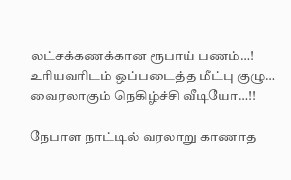லட்சக்கணக்கான ரூபாய் பணம்…! உரியவரிடம் ஒப்படைத்த மீட்பு குழு… வைரலாகும் நெகிழ்ச்சி வீடியோ…!!

நேபாள நாட்டில் வரலாறு காணாத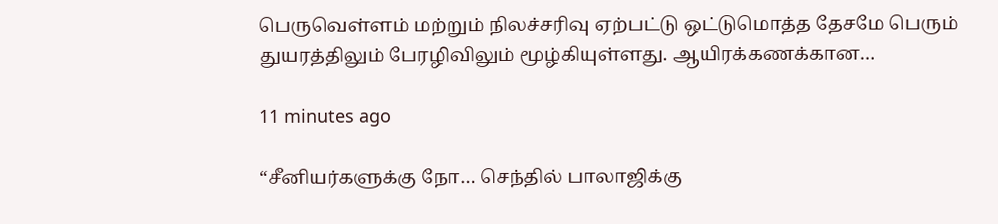பெருவெள்ளம் மற்றும் நிலச்சரிவு ஏற்பட்டு ஒட்டுமொத்த தேசமே பெரும் துயரத்திலும் பேரழிவிலும் மூழ்கியுள்ளது. ஆயிரக்கணக்கான…

11 minutes ago

“சீனியர்களுக்கு நோ… செந்தில் பாலாஜிக்கு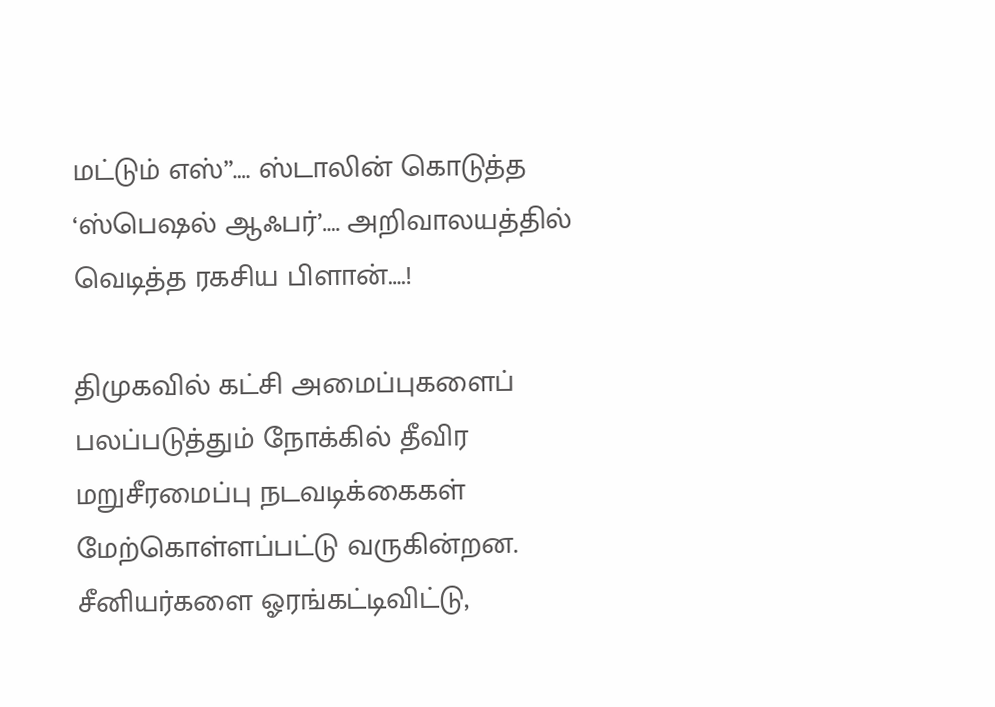மட்டும் எஸ்”…. ஸ்டாலின் கொடுத்த ‘ஸ்பெஷல் ஆஃபர்’…. அறிவாலயத்தில் வெடித்த ரகசிய பிளான்….!

திமுகவில் கட்சி அமைப்புகளைப் பலப்படுத்தும் நோக்கில் தீவிர மறுசீரமைப்பு நடவடிக்கைகள் மேற்கொள்ளப்பட்டு வருகின்றன. சீனியர்களை ஓரங்கட்டிவிட்டு,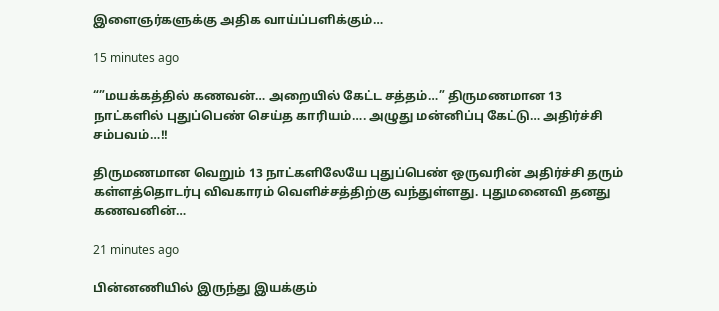இளைஞர்களுக்கு அதிக வாய்ப்பளிக்கும்…

15 minutes ago

“”மயக்கத்தில் கணவன்… அறையில் கேட்ட சத்தம்…” திருமணமான 13 நாட்களில் புதுப்பெண் செய்த காரியம்…. அழுது மன்னிப்பு கேட்டு… அதிர்ச்சி சம்பவம்…!!

திருமணமான வெறும் 13 நாட்களிலேயே புதுப்பெண் ஒருவரின் அதிர்ச்சி தரும் கள்ளத்தொடர்பு விவகாரம் வெளிச்சத்திற்கு வந்துள்ளது. புதுமனைவி தனது கணவனின்…

21 minutes ago

பின்னணியில் இருந்து இயக்கும்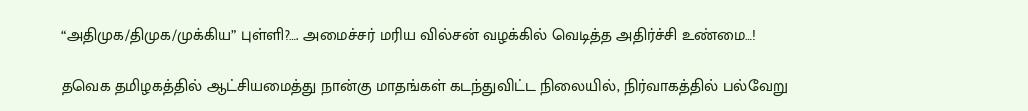“அதிமுக/திமுக/முக்கிய” புள்ளி?…. அமைச்சர் மரிய வில்சன் வழக்கில் வெடித்த அதிர்ச்சி உண்மை…!

தவெக தமிழகத்தில் ஆட்சியமைத்து நான்கு மாதங்கள் கடந்துவிட்ட நிலையில், நிர்வாகத்தில் பல்வேறு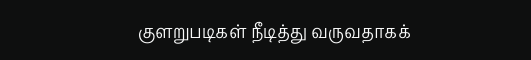குளறுபடிகள் நீடித்து வருவதாகக்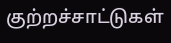குற்றச்சாட்டுகள்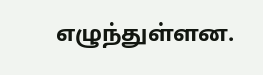எழுந்துள்ளன.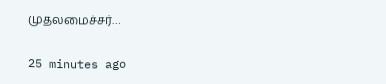முதலமைச்சர்…

25 minutes ago